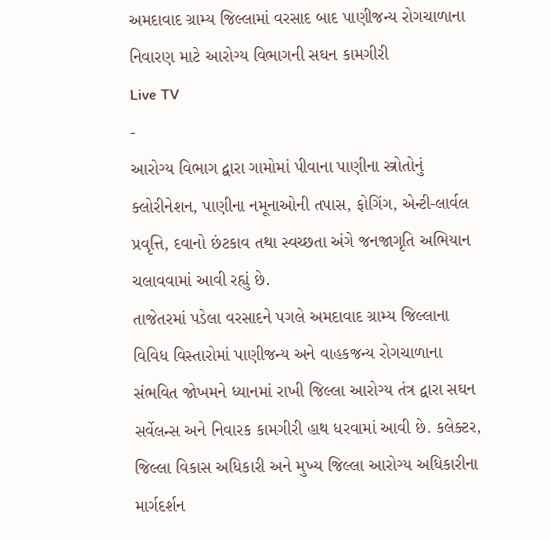અમદાવાદ ગ્રામ્ય જિલ્લામાં વરસાદ બાદ પાણીજન્ય રોગચાળાના નિવારણ માટે આરોગ્ય વિભાગની સઘન કામગીરી
Live TV
-
આરોગ્ય વિભાગ દ્વારા ગામોમાં પીવાના પાણીના સ્ત્રોતોનું ક્લોરીનેશન, પાણીના નમૂનાઓની તપાસ, ફોગિંગ, એન્ટી-લાર્વલ પ્રવૃત્તિ, દવાનો છંટકાવ તથા સ્વચ્છતા અંગે જનજાગૃતિ અભિયાન ચલાવવામાં આવી રહ્યું છે.
તાજેતરમાં પડેલા વરસાદને પગલે અમદાવાદ ગ્રામ્ય જિલ્લાના વિવિધ વિસ્તારોમાં પાણીજન્ય અને વાહકજન્ય રોગચાળાના સંભવિત જોખમને ધ્યાનમાં રાખી જિલ્લા આરોગ્ય તંત્ર દ્વારા સઘન સર્વેલન્સ અને નિવારક કામગીરી હાથ ધરવામાં આવી છે. કલેક્ટર, જિલ્લા વિકાસ અધિકારી અને મુખ્ય જિલ્લા આરોગ્ય અધિકારીના માર્ગદર્શન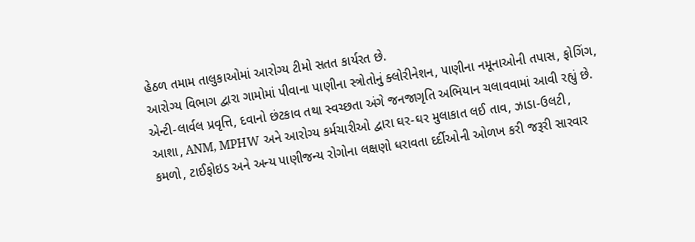હેઠળ તમામ તાલુકાઓમાં આરોગ્ય ટીમો સતત કાર્યરત છે.
આરોગ્ય વિભાગ દ્વારા ગામોમાં પીવાના પાણીના સ્ત્રોતોનું ક્લોરીનેશન, પાણીના નમૂનાઓની તપાસ, ફોગિંગ, એન્ટી-લાર્વલ પ્રવૃત્તિ, દવાનો છંટકાવ તથા સ્વચ્છતા અંગે જનજાગૃતિ અભિયાન ચલાવવામાં આવી રહ્યું છે. આશા, ANM, MPHW અને આરોગ્ય કર્મચારીઓ દ્વારા ઘર-ઘર મુલાકાત લઈ તાવ, ઝાડા-ઉલટી, કમળો, ટાઈફોઇડ અને અન્ય પાણીજન્ય રોગોના લક્ષણો ધરાવતા દર્દીઓની ઓળખ કરી જરૂરી સારવાર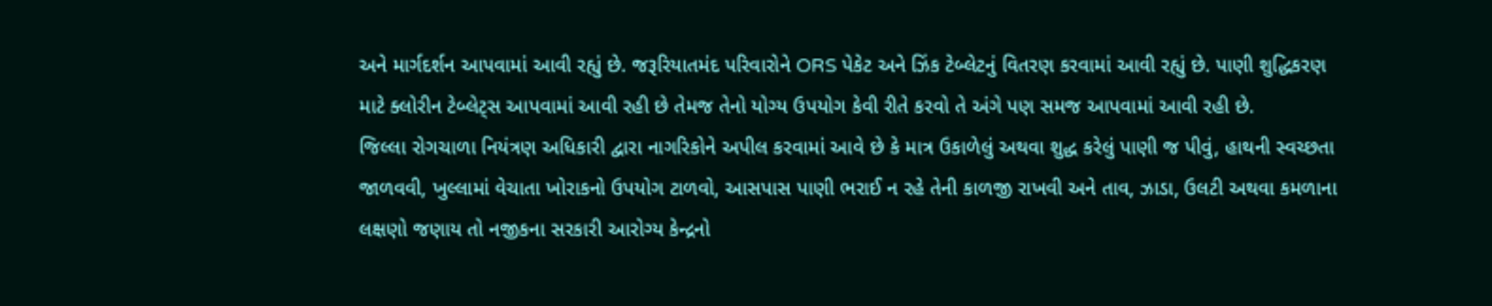અને માર્ગદર્શન આપવામાં આવી રહ્યું છે. જરૂરિયાતમંદ પરિવારોને ORS પેકેટ અને ઝિંક ટેબ્લેટનું વિતરણ કરવામાં આવી રહ્યું છે. પાણી શુદ્ધિકરણ માટે ક્લોરીન ટેબ્લેટ્સ આપવામાં આવી રહી છે તેમજ તેનો યોગ્ય ઉપયોગ કેવી રીતે કરવો તે અંગે પણ સમજ આપવામાં આવી રહી છે.
જિલ્લા રોગચાળા નિયંત્રણ અધિકારી દ્વારા નાગરિકોને અપીલ કરવામાં આવે છે કે માત્ર ઉકાળેલું અથવા શુદ્ધ કરેલું પાણી જ પીવું, હાથની સ્વચ્છતા જાળવવી, ખુલ્લામાં વેચાતા ખોરાકનો ઉપયોગ ટાળવો, આસપાસ પાણી ભરાઈ ન રહે તેની કાળજી રાખવી અને તાવ, ઝાડા, ઉલટી અથવા કમળાના લક્ષણો જણાય તો નજીકના સરકારી આરોગ્ય કેન્દ્રનો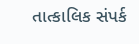તાત્કાલિક સંપર્ક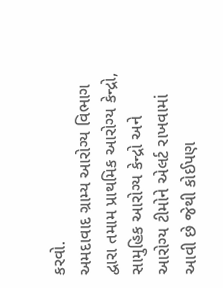કરવો.
અમદાવાદ ગ્રામ્ય આરોગ્ય વિભાગ દ્વારા તમામ પ્રાથમિક આરોગ્ય કેન્દ્રો, સામુહિક આરોગ્ય કેન્દ્રો અને આરોગ્ય ટીમોને એલર્ટ રાખવામાં આવી છે જેથી કોઈપણ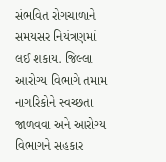સંભવિત રોગચાળાને સમયસર નિયંત્રણમાં લઈ શકાય. જિલ્લા આરોગ્ય વિભાગે તમામ નાગરિકોને સ્વચ્છતા જાળવવા અને આરોગ્ય વિભાગને સહકાર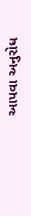આપવા અનુરોધ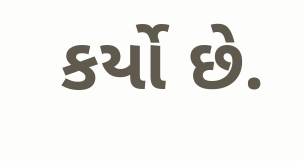કર્યો છે.